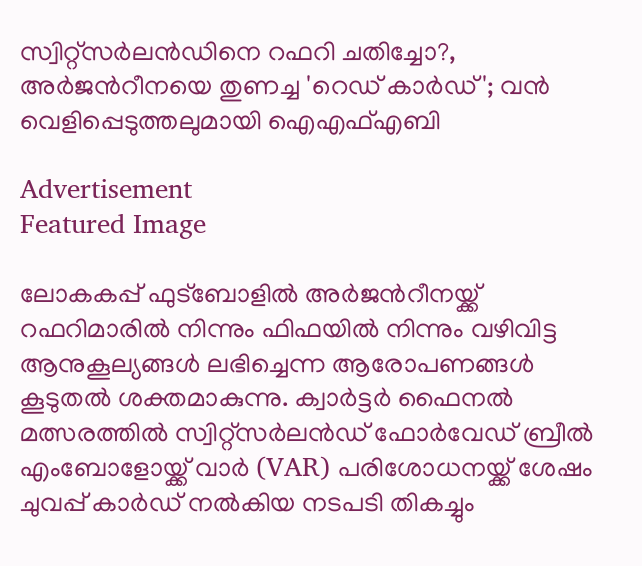സ്വിറ്റ്‌സര്‍ലന്‍ഡിനെ റഫറി ചതിച്ചോ?, അർജന്‍റീനയെ തുണച്ച 'റെഡ് കാർഡ്'; വൻ വെളിപ്പെടുത്തലുമായി ഐഎഫ്എബി

Advertisement
Featured Image

ലോകകപ്പ് ഫുട്ബോളിൽ അർജന്‍റീനയ്ക്ക് റഫറിമാരിൽ നിന്നും ഫിഫയിൽ നിന്നും വഴിവിട്ട ആനുകൂല്യങ്ങൾ ലഭിച്ചെന്ന ആരോപണങ്ങൾ കൂടുതൽ ശക്തമാകുന്നു. ക്വാർട്ടർ ഫൈനൽ മത്സരത്തിൽ സ്വിറ്റ്‌സർലന്‍ഡ് ഫോർവേഡ് ബ്രീൽ എംബോളോയ്ക്ക് വാര്‍ (VAR) പരിശോധനയ്ക്ക് ശേഷം ചുവപ്പ് കാർഡ് നൽകിയ നടപടി തികച്ചും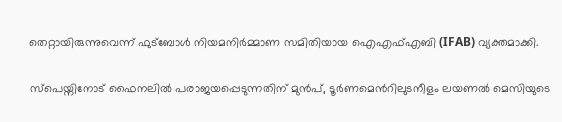തെറ്റായിരുന്നുവെന്ന് ഫുട്ബോൾ നിയമനിർമ്മാണ സമിതിയായ ഐഎഫ്എബി (IFAB) വ്യക്തമാക്കി.

സ്പെയ്നിനോട് ഫൈനലിൽ പരാജയപ്പെടുന്നതിന് മുൻപ്, ടൂർണമെന്‍റിലുടനീളം ലയണൽ മെസിയുടെ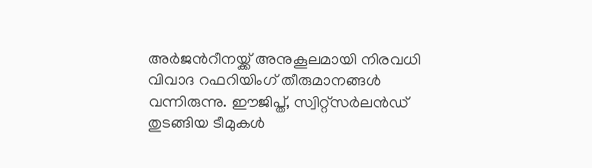അർജന്‍റീനയ്ക്ക് അനുകൂലമായി നിരവധി വിവാദ റഫറിയിംഗ് തീരുമാനങ്ങൾ വന്നിരുന്നു. ഈജിപ്ത്, സ്വിറ്റ്‌സർലന്‍ഡ് തുടങ്ങിയ ടീമുകൾ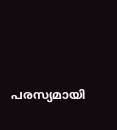പരസ്യമായി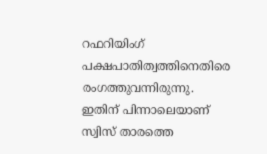റഫറിയിംഗ് പക്ഷപാതിത്വത്തിനെതിരെ രംഗത്തുവന്നിരുന്നു. ഇതിന് പിന്നാലെയാണ് സ്വിസ് താരത്തെ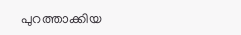പുറത്താക്കിയ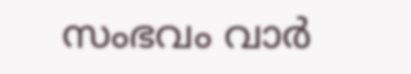സംഭവം വാര്‍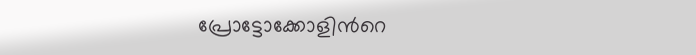പ്രോട്ടോക്കോളിന്‍റെ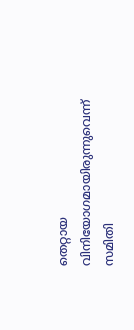തെറ്റായ വിനിയോഗമായിരുന്നുവെന്ന് സമിതി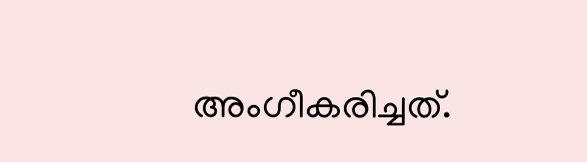അംഗീകരിച്ചത്.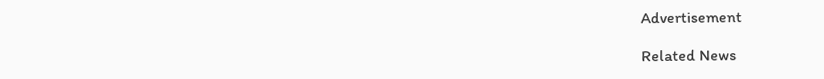Advertisement

Related News